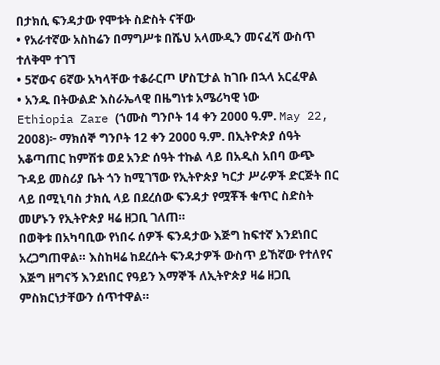በታክሲ ፍንዳታው የሞቱት ስድስት ናቸው
• የአራተኛው አስከሬን በማግሥቱ በሼህ አላሙዲን መናፈሻ ውስጥ ተለቅሞ ተገኘ
• 5ኛውና 6ኛው አካላቸው ተቆራርጦ ሆስፒታል ከገቡ በኋላ አርፈዋል
• አንዱ በትውልድ እስራኤላዊ በዜግነቱ አሜሪካዊ ነው
Ethiopia Zare (ኀሙስ ግንቦት 14 ቀን 2000 ዓ.ም. May 22, 2008)፦ ማክሰኞ ግንቦት 12 ቀን 2000 ዓ.ም. በኢትዮጵያ ሰዓት አቆጣጠር ከምሽቱ ወደ አንድ ሰዓት ተኩል ላይ በአዲስ አበባ ውጭ ጉዳይ መስሪያ ቤት ጎን ከሚገኘው የኢትዮጵያ ካርታ ሥራዎች ድርጅት በር ላይ በሚኒባስ ታክሲ ላይ በደረሰው ፍንዳታ የሟቾች ቁጥር ስድስት መሆኑን የኢትዮጵያ ዛሬ ዘጋቢ ገለጠ።
በወቅቱ በአካባቢው የነበሩ ሰዎች ፍንዳታው እጅግ ከፍተኛ እንደነበር አረጋግጠዋል። እስከዛሬ ከደረሱት ፍንዳታዎች ውስጥ ይኸኛው የተለየና እጅግ ዘግናኝ እንደነበር የዓይን እማኞች ለኢትዮጵያ ዛሬ ዘጋቢ ምስክርነታቸውን ሰጥተዋል።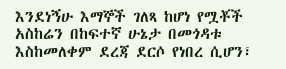እንደነኝሁ እማኞች ገለጻ ከሆነ የሟቾች አስከሬን በከፍተኛ ሁኔታ በመጎዳቱ እስከመለቀም ደረጃ ደርሶ የነበረ ሲሆን፣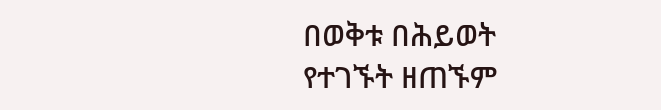በወቅቱ በሕይወት የተገኙት ዘጠኙም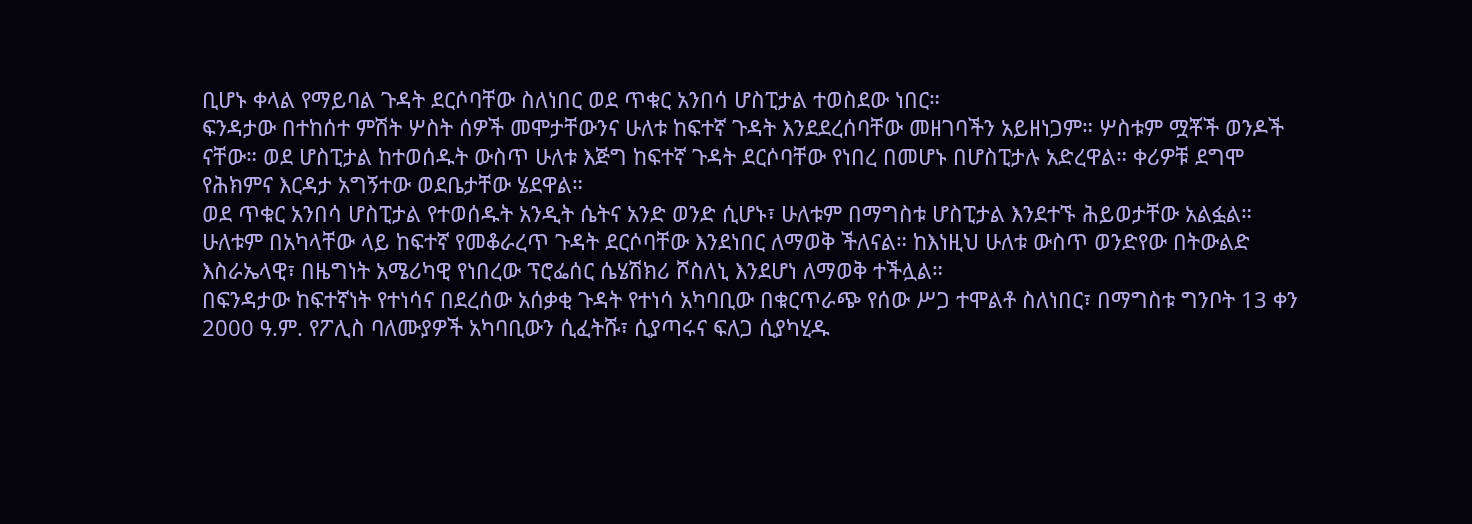ቢሆኑ ቀላል የማይባል ጉዳት ደርሶባቸው ስለነበር ወደ ጥቁር አንበሳ ሆስፒታል ተወስደው ነበር።
ፍንዳታው በተከሰተ ምሽት ሦስት ሰዎች መሞታቸውንና ሁለቱ ከፍተኛ ጉዳት እንደደረሰባቸው መዘገባችን አይዘነጋም። ሦስቱም ሟቾች ወንዶች ናቸው። ወደ ሆስፒታል ከተወሰዱት ውስጥ ሁለቱ እጅግ ከፍተኛ ጉዳት ደርሶባቸው የነበረ በመሆኑ በሆስፒታሉ አድረዋል። ቀሪዎቹ ደግሞ የሕክምና እርዳታ አግኝተው ወደቤታቸው ሄደዋል።
ወደ ጥቁር አንበሳ ሆስፒታል የተወሰዱት አንዲት ሴትና አንድ ወንድ ሲሆኑ፣ ሁለቱም በማግስቱ ሆስፒታል እንደተኙ ሕይወታቸው አልፏል። ሁለቱም በአካላቸው ላይ ከፍተኛ የመቆራረጥ ጉዳት ደርሶባቸው እንደነበር ለማወቅ ችለናል። ከእነዚህ ሁለቱ ውስጥ ወንድየው በትውልድ እስራኤላዊ፣ በዜግነት አሜሪካዊ የነበረው ፕሮፌሰር ሴሄሽክሪ ሾስለኒ እንደሆነ ለማወቅ ተችሏል።
በፍንዳታው ከፍተኛነት የተነሳና በደረሰው አሰቃቂ ጉዳት የተነሳ አካባቢው በቁርጥራጭ የሰው ሥጋ ተሞልቶ ስለነበር፣ በማግስቱ ግንቦት 13 ቀን 2000 ዓ.ም. የፖሊስ ባለሙያዎች አካባቢውን ሲፈትሹ፣ ሲያጣሩና ፍለጋ ሲያካሂዱ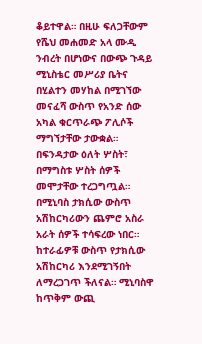ቆይተዋል። በዚሁ ፍለጋቸውም የሼህ መሐመድ አላ ሙዲ ንብረት በሆነውና በውጭ ጉዳይ ሚኒስቴር መሥሪያ ቤትና በሂልተን መሃከል በሚገኘው መናፈሻ ውስጥ የአንድ ሰው አካል ቁርጥራጭ ፖሊሶች ማግኘታቸው ታውቋል።
በፍንዳታው ዕለት ሦስት፣ በማግስቱ ሦስት ሰዎች መሞታቸው ተረጋግጧል። በሚኒባስ ታክሲው ውስጥ አሽከርካሪውን ጨምሮ አስራ አራት ሰዎች ተሳፍረው ነበር። ከተራፊዎቹ ውስጥ የታክሲው አሽከርካሪ እንደሚገኝበት ለማረጋገጥ ችለናል። ሚኒባስዋ ከጥቅም ውጪ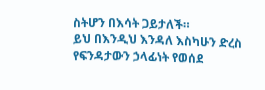ስትሆን በእሳት ጋይታለች።
ይህ በእንዲህ እንዳለ እስካሁን ድረስ የፍንዳታውን ኃላፊነት የወሰደ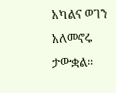አካልና ወገን አለመኖሩ ታውቋል።